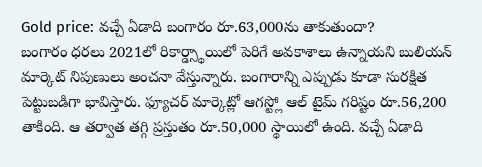Gold price: వచ్చే ఏడాది బంగారం రూ.63,000ను తాకుతుందా?
బంగారం ధరలు 2021లో రికార్డ్స్థాయిలో పెరిగే అవకాశాలు ఉన్నాయని బులియన్ మార్కెట్ నిపుణులు అంచనా వేస్తున్నారు. బంగారాన్ని ఎప్పుడు కూడా సురక్షిత పెట్టుబడిగా భావిస్తారు. ఫ్యూచర్ మార్కెట్లో ఆగస్ట్లో ఆల్ టైమ్ గరిష్టం రూ.56,200 తాకింది. ఆ తర్వాత తగ్గి ప్రస్తుతం రూ.50,000 స్థాయిలో ఉంది. వచ్చే ఏడాది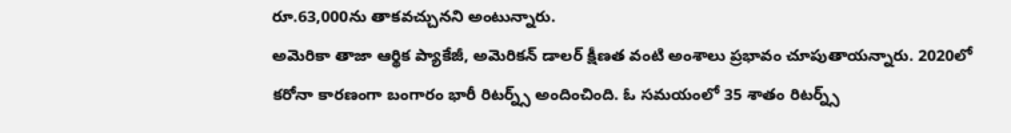రూ.63,000ను తాకవచ్చునని అంటున్నారు.
అమెరికా తాజా ఆర్థిక ప్యాకేజీ, అమెరికన్ డాలర్ క్షీణత వంటి అంశాలు ప్రభావం చూపుతాయన్నారు. 2020లో కరోనా కారణంగా బంగారం భారీ రిటర్న్స్ అందించింది. ఓ సమయంలో 35 శాతం రిటర్న్స్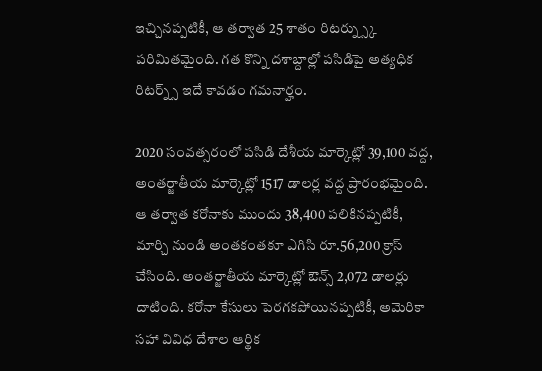ఇచ్చినప్పటికీ, ఆ తర్వాత 25 శాతం రిటర్న్స్కు పరిమితమైంది. గత కొన్ని దశాబ్దాల్లో పసిడిపై అత్యధిక రిటర్న్స్ ఇదే కావడం గమనార్హం.

2020 సంవత్సరంలో పసిడి దేశీయ మార్కెట్లో 39,100 వద్ద, అంతర్జాతీయ మార్కెట్లో 1517 డాలర్ల వద్ద ప్రారంభమైంది. ఆ తర్వాత కరోనాకు ముందు 38,400 పలికినప్పటికీ, మార్చి నుండి అంతకంతకూ ఎగిసి రూ.56,200 క్రాస్ చేసింది. అంతర్జాతీయ మార్కెట్లో ఔన్స్ 2,072 డాలర్లు దాటింది. కరోనా కేసులు పెరగకపోయినప్పటికీ, అమెరికా సహా వివిధ దేశాల ఆర్థిక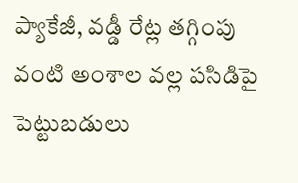ప్యాకేజీ, వడ్డీ రేట్ల తగ్గింపు వంటి అంశాల వల్ల పసిడిపై పెట్టుబడులు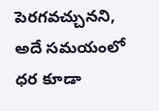పెరగవచ్చునని, అదే సమయంలో ధర కూడా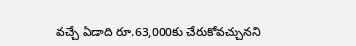వచ్చే ఏడాది రూ.63,000కు చేరుకోవచ్చునని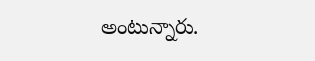అంటున్నారు.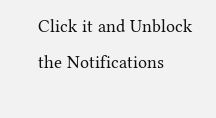Click it and Unblock the Notifications